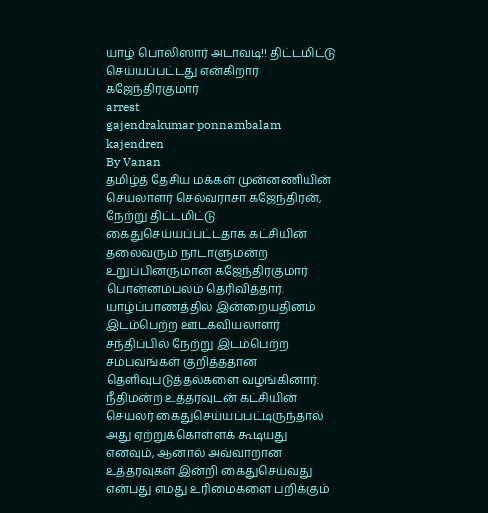யாழ் பொலிஸார் அடாவடி!! திட்டமிட்டு செய்யப்பட்டது என்கிறார் கஜேந்திரகுமார்
arrest
gajendrakumar ponnambalam
kajendren
By Vanan
தமிழ்த் தேசிய மக்கள் முன்னணியின் செயலாளர் செல்வராசா கஜேந்திரன், நேற்று திட்டமிட்டு கைதுசெய்யப்பட்டதாக கட்சியின் தலைவரும் நாடாளுமன்ற உறுப்பினருமான கஜேந்திரகுமார் பொன்னம்பலம் தெரிவித்தார்.
யாழ்ப்பாணத்தில் இன்றையதினம் இடம்பெற்ற ஊடகவியலாளர் சந்திப்பில் நேற்று இடம்பெற்ற சம்பவங்கள் குறித்ததான தெளிவுபடுத்தல்களை வழங்கினார்.
நீதிமன்ற உத்தரவுடன் கட்சியின் செயலர் கைதுசெய்யப்பட்டிருந்தால் அது ஏற்றுக்கொள்ளக் கூடியது எனவும், ஆனால் அவ்வாறான உத்தரவுகள் இன்றி கைதுசெய்வது என்பது எமது உரிமைகளை பறிக்கும்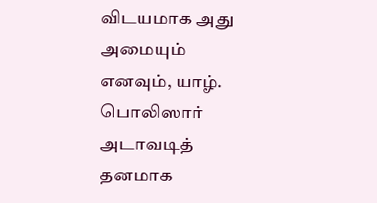விடயமாக அது அமையும் எனவும், யாழ். பொலிஸார் அடாவடித் தனமாக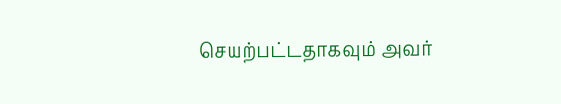செயற்பட்டதாகவும் அவர்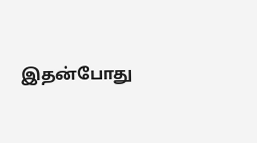இதன்போது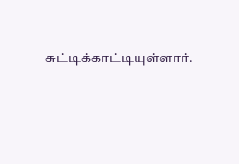சுட்டிக்காட்டியுள்ளார்.